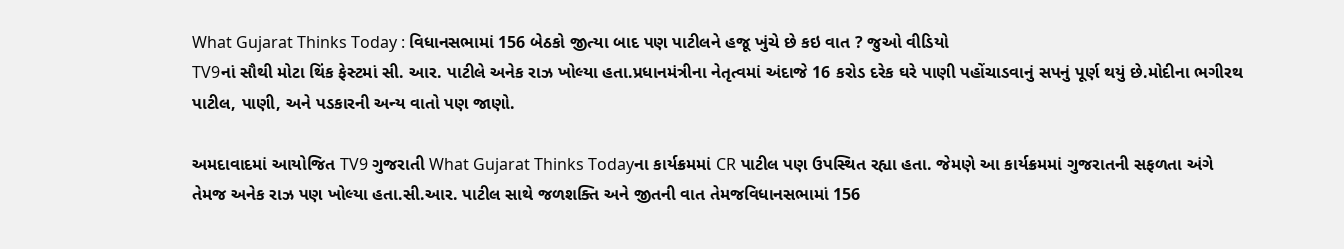What Gujarat Thinks Today : વિધાનસભામાં 156 બેઠકો જીત્યા બાદ પણ પાટીલને હજૂ ખુંચે છે કઇ વાત ? જુઓ વીડિયો
TV9નાં સૌથી મોટા થિંક ફેસ્ટમાં સી. આર. પાટીલે અનેક રાઝ ખોલ્યા હતા.પ્રધાનમંત્રીના નેતૃત્વમાં અંદાજે 16 કરોડ દરેક ઘરે પાણી પહોંચાડવાનું સપનું પૂર્ણ થયું છે.મોદીના ભગીરથ પાટીલ, પાણી, અને પડકારની અન્ય વાતો પણ જાણો.

અમદાવાદમાં આયોજિત TV9 ગુજરાતી What Gujarat Thinks Todayના કાર્યક્રમમાં CR પાટીલ પણ ઉપસ્થિત રહ્યા હતા. જેમણે આ કાર્યક્રમમાં ગુજરાતની સફળતા અંગે તેમજ અનેક રાઝ પણ ખોલ્યા હતા.સી.આર. પાટીલ સાથે જળશક્તિ અને જીતની વાત તેમજવિધાનસભામાં 156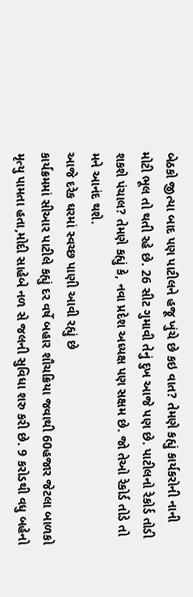બેઠકો જીત્યા બાદ પણ પાટીલને હજૂ ખુંચે છે કઇ વાત? તેમણે કહ્યું કાર્યકરોની નાની મોટી ભૂલ તો થતી રહે છે. 26 સીટ ગુમાવી તેનું દુખ આજે પણ છે. પાટીલનો રેકોર્ડ તોડી શકશે પંચાલ? તેમણે કહ્યું કે, નવા પ્રદેશ અધ્યક્ષ પણ સક્ષમ છે. જો તેઓ રેકોર્ડ તોડે તો મને આનંદ થશે.
આજે દરેક ઘરમાં સ્વચ્છ પાણી આવી રહ્યું છે
કાર્યક્રમમાં સીઆર પાટીલે કહ્યું દર વર્ષે બહાર શૌચક્રિયા જવાથી 60હજાર જેટલા બાળકો મૃત્યુ પામતા હતા,મોદી સાહેબે નળ સે જલની સુવિધા શરુ કરી છે. 9 કરોડથી વધુ બહેનો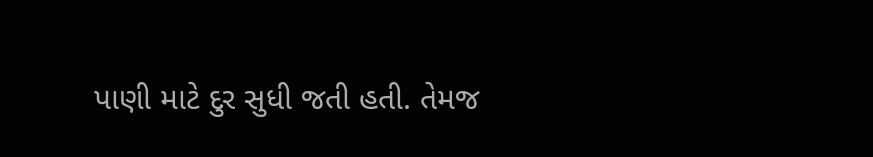પાણી માટે દુર સુધી જતી હતી. તેમજ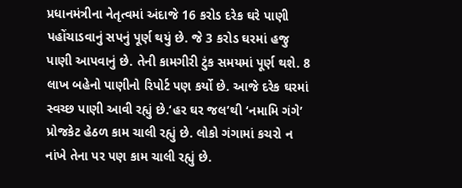પ્રધાનમંત્રીના નેતૃત્વમાં અંદાજે 16 કરોડ દરેક ઘરે પાણી પહોંચાડવાનું સપનું પૂર્ણ થયું છે. જે 3 કરોડ ઘરમાં હજુ પાણી આપવાનું છે. તેની કામગીરી ટુંક સમયમાં પૂર્ણ થશે. 8 લાખ બહેનો પાણીનો રિપોર્ટ પણ કર્યો છે. આજે દરેક ઘરમાં સ્વચ્છ પાણી આવી રહ્યું છે.‘હર ઘર જલ’થી ‘નમામિ ગંગે’ પ્રોજકેટ હેઠળ કામ ચાલી રહ્યું છે. લોકો ગંગામાં કચરો ન નાંખે તેના પર પણ કામ ચાલી રહ્યું છે.